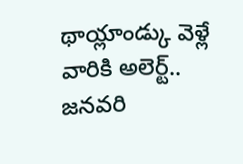థాయ్లాండ్కు వెళ్లే వారికి అలెర్ట్.. జనవరి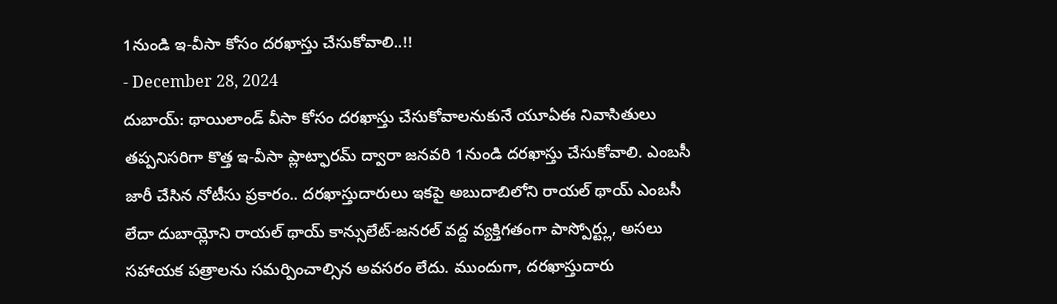1నుండి ఇ-వీసా కోసం దరఖాస్తు చేసుకోవాలి..!!
- December 28, 2024
దుబాయ్: థాయిలాండ్ వీసా కోసం దరఖాస్తు చేసుకోవాలనుకునే యూఏఈ నివాసితులు తప్పనిసరిగా కొత్త ఇ-వీసా ప్లాట్ఫారమ్ ద్వారా జనవరి 1నుండి దరఖాస్తు చేసుకోవాలి. ఎంబసీ జారీ చేసిన నోటీసు ప్రకారం.. దరఖాస్తుదారులు ఇకపై అబుదాబిలోని రాయల్ థాయ్ ఎంబసీ లేదా దుబాయ్లోని రాయల్ థాయ్ కాన్సులేట్-జనరల్ వద్ద వ్యక్తిగతంగా పాస్పోర్ట్లు, అసలు సహాయక పత్రాలను సమర్పించాల్సిన అవసరం లేదు. ముందుగా, దరఖాస్తుదారు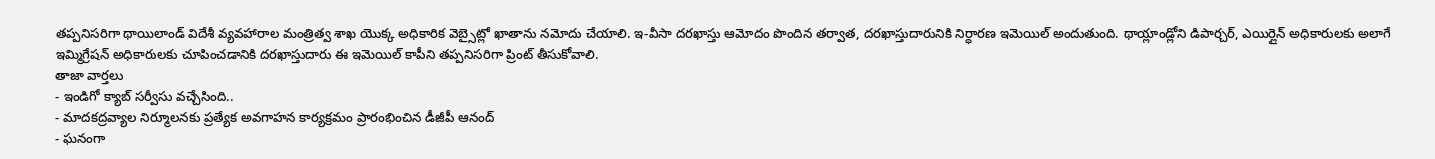తప్పనిసరిగా థాయిలాండ్ విదేశీ వ్యవహారాల మంత్రిత్వ శాఖ యొక్క అధికారిక వెబ్సైట్లో ఖాతాను నమోదు చేయాలి. ఇ-వీసా దరఖాస్తు ఆమోదం పొందిన తర్వాత, దరఖాస్తుదారునికి నిర్ధారణ ఇమెయిల్ అందుతుంది. థాయ్లాండ్లోని డిపార్చర్, ఎయిర్లైన్ అధికారులకు అలాగే ఇమ్మిగ్రేషన్ అధికారులకు చూపించడానికి దరఖాస్తుదారు ఈ ఇమెయిల్ కాపీని తప్పనిసరిగా ప్రింట్ తీసుకోవాలి.
తాజా వార్తలు
- ఇండిగో క్యాబ్ సర్వీసు వచ్చేసింది..
- మాదకద్రవ్యాల నిర్మూలనకు ప్రత్యేక అవగాహన కార్యక్రమం ప్రారంభించిన డీజీపీ ఆనంద్
- ఘనంగా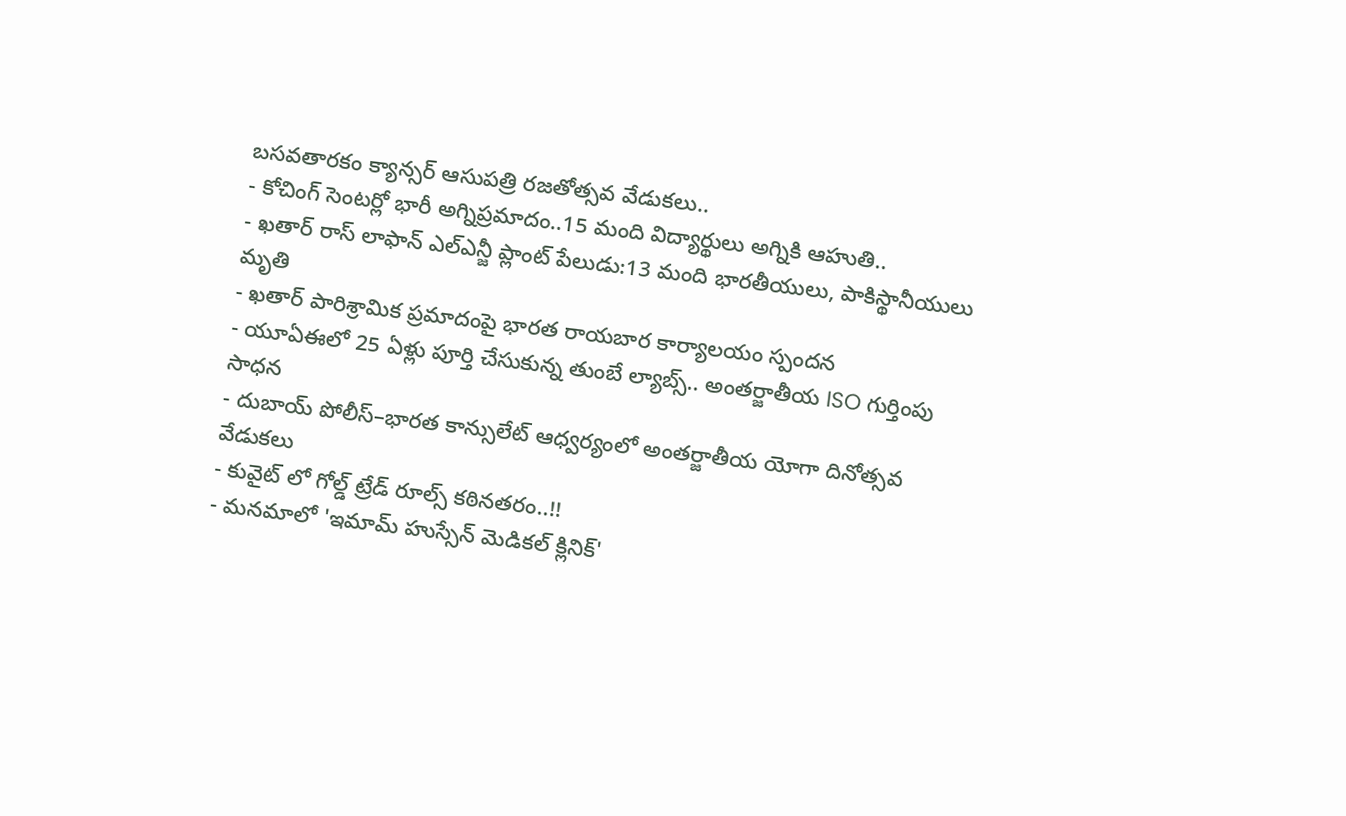బసవతారకం క్యాన్సర్ ఆసుపత్రి రజతోత్సవ వేడుకలు..
- కోచింగ్ సెంటర్లో భారీ అగ్నిప్రమాదం..15 మంది విద్యార్థులు అగ్నికి ఆహుతి..
- ఖతార్ రాస్ లాఫాన్ ఎల్ఎన్జీ ప్లాంట్ పేలుడు:13 మంది భారతీయులు, పాకిస్థానీయులు మృతి
- ఖతార్ పారిశ్రామిక ప్రమాదంపై భారత రాయబార కార్యాలయం స్పందన
- యూఏఈలో 25 ఏళ్లు పూర్తి చేసుకున్న తుంబే ల్యాబ్స్.. అంతర్జాతీయ ISO గుర్తింపు సాధన
- దుబాయ్ పోలీస్–భారత కాన్సులేట్ ఆధ్వర్యంలో అంతర్జాతీయ యోగా దినోత్సవ వేడుకలు
- కువైట్ లో గోల్డ్ ట్రేడ్ రూల్స్ కఠినతరం..!!
- మనమాలో 'ఇమామ్ హుస్సేన్ మెడికల్ క్లినిక్'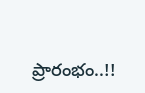ప్రారంభం..!!